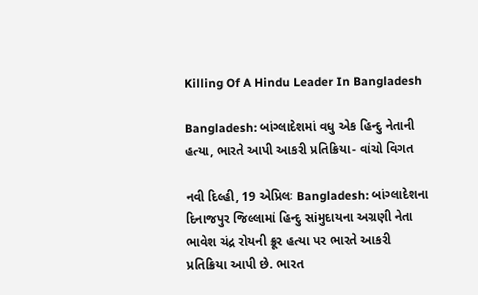Killing Of A Hindu Leader In Bangladesh

Bangladesh: બાંગ્લાદેશમાં વધુ એક હિન્દુ નેતાની હત્યા, ભારતે આપી આકરી પ્રતિક્રિયા- વાંચો વિગત

નવી દિલ્હી, 19 એપ્રિલઃ Bangladesh: બાંગ્લાદેશના દિનાજપુર જિલ્લામાં હિન્દુ સiમુદાયના અગ્રણી નેતા ભાવેશ ચંદ્ર રોયની ક્રૂર હત્યા પર ભારતે આકરી પ્રતિક્રિયા આપી છે. ભારત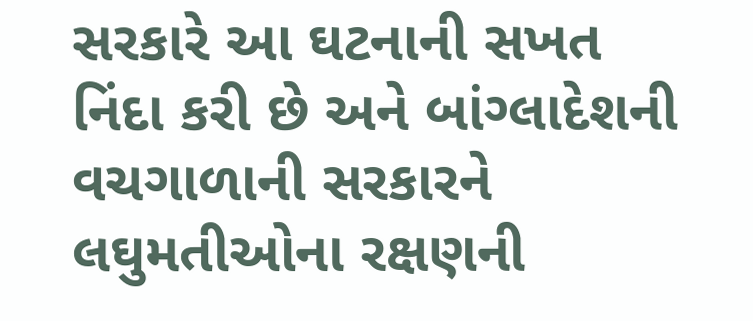સરકારે આ ઘટનાની સખત નિંદા કરી છે અને બાંગ્લાદેશની વચગાળાની સરકારને લઘુમતીઓના રક્ષણની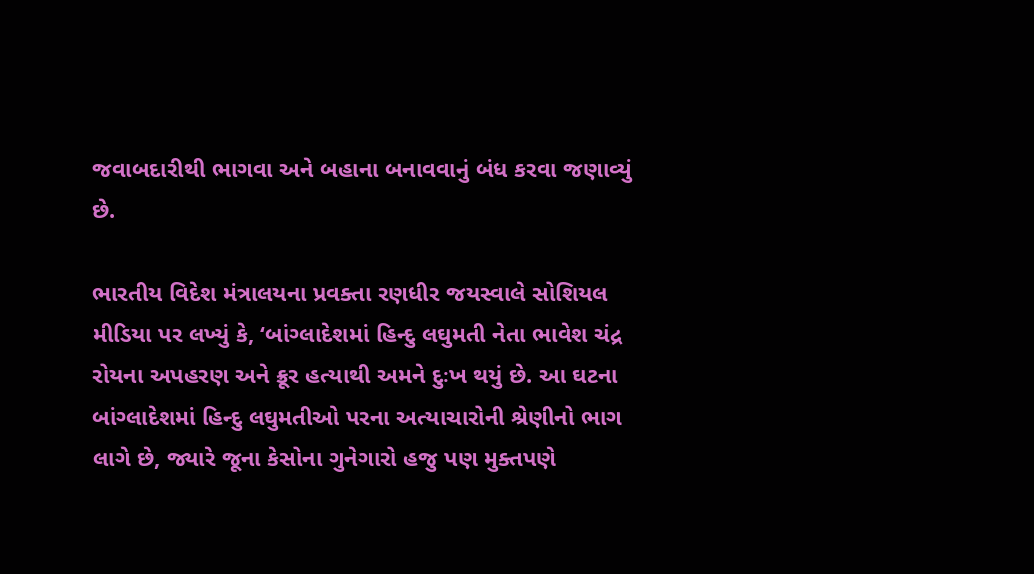જવાબદારીથી ભાગવા અને બહાના બનાવવાનું બંધ કરવા જણાવ્યું છે.

ભારતીય વિદેશ મંત્રાલયના પ્રવક્તા રણધીર જયસ્વાલે સોશિયલ મીડિયા પર લખ્યું કે, ‘બાંગ્લાદેશમાં હિન્દુ લઘુમતી નેતા ભાવેશ ચંદ્ર રોયના અપહરણ અને ક્રૂર હત્યાથી અમને દુઃખ થયું છે. આ ઘટના બાંગ્લાદેશમાં હિન્દુ લઘુમતીઓ પરના અત્યાચારોની શ્રેણીનો ભાગ લાગે છે, જ્યારે જૂના કેસોના ગુનેગારો હજુ પણ મુક્તપણે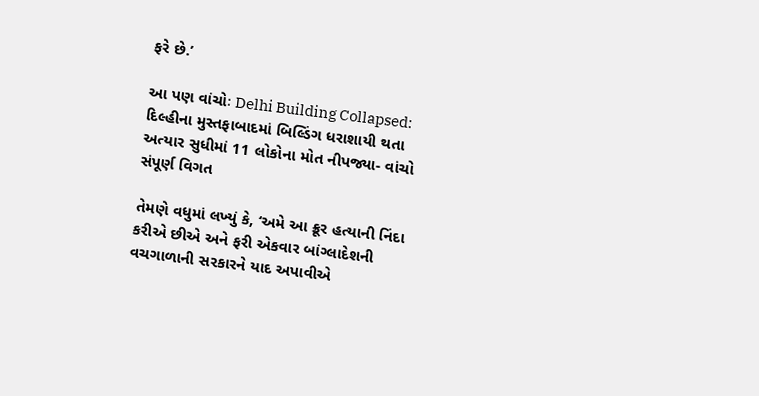ફરે છે.’

આ પણ વાંચોઃ Delhi Building Collapsed: દિલ્હીના મુસ્તફાબાદમાં બિલ્ડિંગ ધરાશાયી થતા અત્યાર સુધીમાં 11 લોકોના મોત નીપજ્યા- વાંચો સંપૂર્ણ વિગત

તેમણે વધુમાં લખ્યું કે, ‘અમે આ ક્રૂર હત્યાની નિંદા કરીએ છીએ અને ફરી એકવાર બાંગ્લાદેશની વચગાળાની સરકારને યાદ અપાવીએ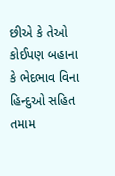છીએ કે તેઓ કોઈપણ બહાના કે ભેદભાવ વિના હિન્દુઓ સહિત તમામ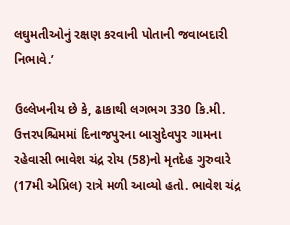લઘુમતીઓનું રક્ષણ કરવાની પોતાની જવાબદારી નિભાવે.’

ઉલ્લેખનીય છે કે, ઢાકાથી લગભગ 330 કિ.મી. ઉત્તરપશ્ચિમમાં દિનાજપુરના બાસુદેવપુર ગામના રહેવાસી ભાવેશ ચંદ્ર રોય (58)નો મૃતદેહ ગુરુવારે (17મી એપ્રિલ) રાત્રે મળી આવ્યો હતો. ભાવેશ ચંદ્ર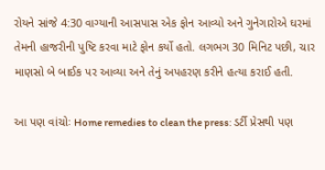રોયને સાંજે 4:30 વાગ્યાની આસપાસ એક ફોન આવ્યો અને ગુનેગારોએ ઘરમાં તેમની હાજરીની પુષ્ટિ કરવા માટે ફોન કર્યો હતો. લગભગ 30 મિનિટ પછી, ચાર માણસો બે બાઈક પર આવ્યા અને તેનું અપહરણ કરીને હત્યા કરાઈ હતી.

આ પણ વાંચોઃ Home remedies to clean the press: ડર્ટી પ્રેસથી પણ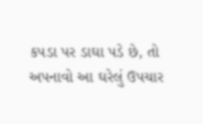કપડા પર ડાઘા પડે છે, તો અપનાવો આ ઘરેલું ઉપચાર